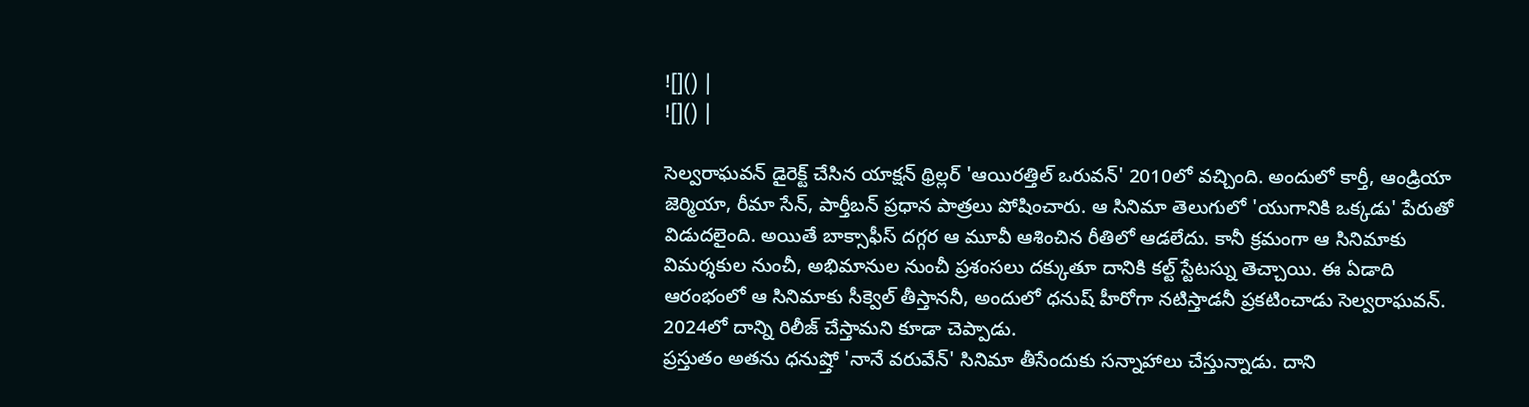![]() |
![]() |

సెల్వరాఘవన్ డైరెక్ట్ చేసిన యాక్షన్ థ్రిల్లర్ 'ఆయిరత్తిల్ ఒరువన్' 2010లో వచ్చింది. అందులో కార్తీ, ఆండ్రియా జెర్మియా, రీమా సేన్, పార్తీబన్ ప్రధాన పాత్రలు పోషించారు. ఆ సినిమా తెలుగులో 'యుగానికి ఒక్కడు' పేరుతో విడుదలైంది. అయితే బాక్సాఫీస్ దగ్గర ఆ మూవీ ఆశించిన రీతిలో ఆడలేదు. కానీ క్రమంగా ఆ సినిమాకు విమర్శకుల నుంచీ, అభిమానుల నుంచీ ప్రశంసలు దక్కుతూ దానికి కల్ట్ స్టేటస్ను తెచ్చాయి. ఈ ఏడాది ఆరంభంలో ఆ సినిమాకు సీక్వెల్ తీస్తాననీ, అందులో ధనుష్ హీరోగా నటిస్తాడనీ ప్రకటించాడు సెల్వరాఘవన్. 2024లో దాన్ని రిలీజ్ చేస్తామని కూడా చెప్పాడు.
ప్రస్తుతం అతను ధనుష్తో 'నానే వరువేన్' సినిమా తీసేందుకు సన్నాహాలు చేస్తున్నాడు. దాని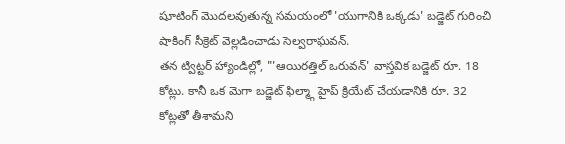షూటింగ్ మొదలవుతున్న సమయంలో 'యుగానికి ఒక్కడు' బడ్జెట్ గురించి షాకింగ్ సీక్రెట్ వెల్లడించాడు సెల్వరాఘవన్.
తన ట్విట్టర్ హ్యాండిల్లో, "'ఆయిరత్తిల్ ఒరువన్' వాస్తవిక బడ్జెట్ రూ. 18 కోట్లు. కానీ ఒక మెగా బడ్జెట్ ఫిల్మ్గా హైప్ క్రియేట్ చేయడానికి రూ. 32 కోట్లతో తీశామని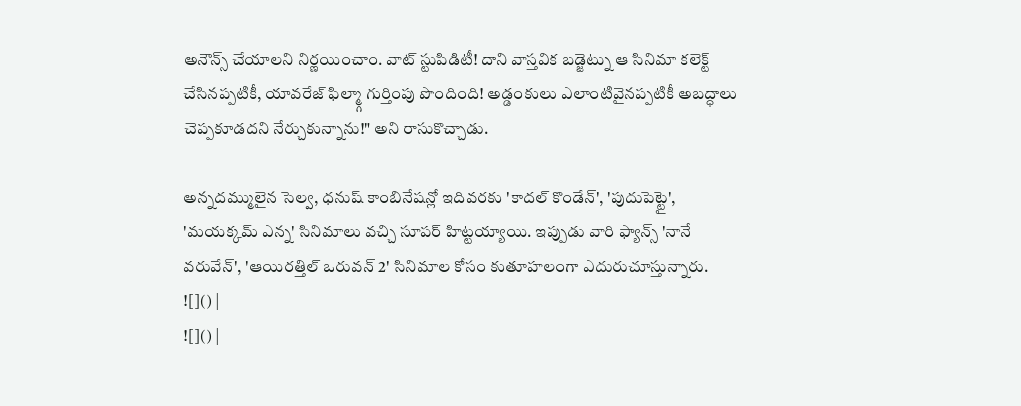అనౌన్స్ చేయాలని నిర్ణయించాం. వాట్ స్టుపిడిటీ! దాని వాస్తవిక బడ్జెట్ను ఆ సినిమా కలెక్ట్ చేసినప్పటికీ, యావరేజ్ ఫిల్మ్గా గుర్తింపు పొందింది! అడ్డంకులు ఎలాంటివైనప్పటికీ అబద్ధాలు చెప్పకూడదని నేర్చుకున్నాను!" అని రాసుకొచ్చాడు.

అన్నదమ్ములైన సెల్వ, ధనుష్ కాంబినేషన్లో ఇదివరకు 'కాదల్ కొండేన్', 'పుదుపెట్టై', 'మయక్కమ్ ఎన్న' సినిమాలు వచ్చి సూపర్ హిట్టయ్యాయి. ఇప్పుడు వారి ఫ్యాన్స్ 'నానే వరువేన్', 'ఆయిరత్తిల్ ఒరువన్ 2' సినిమాల కోసం కుతూహలంగా ఎదురుచూస్తున్నారు.
![]() |
![]() |